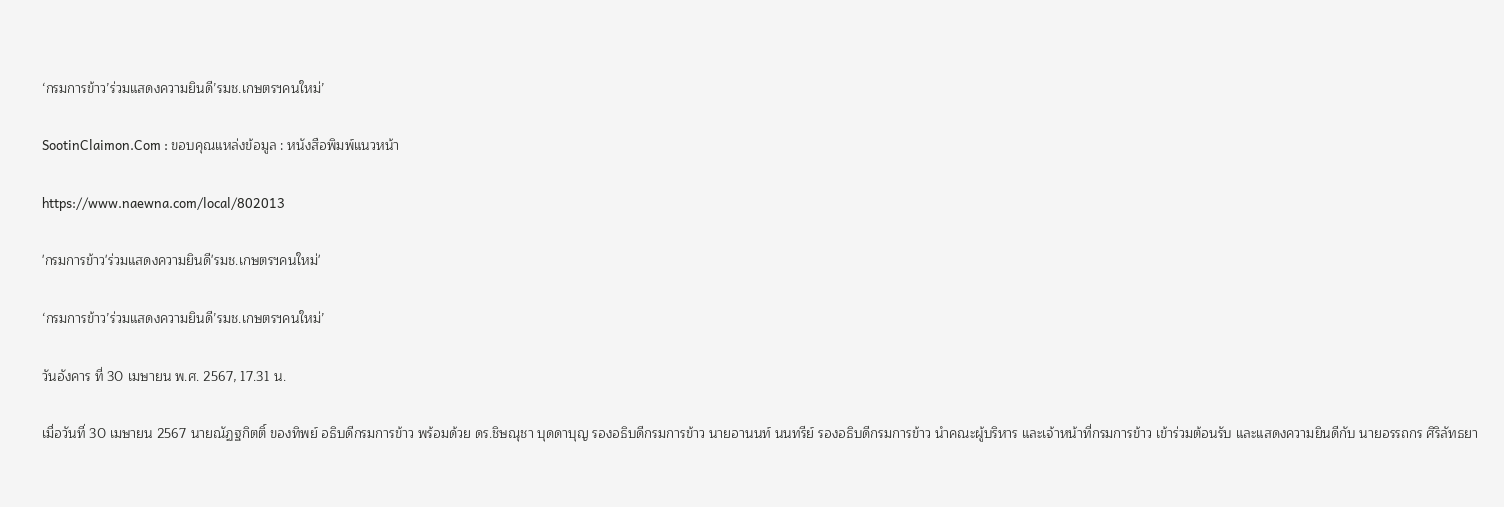‘กรมการข้าว’ร่วมแสดงความยินดี’รมช.เกษตรฯคนใหม่’

SootinClaimon.Com : ขอบคุณแหล่งข้อมูล : หนังสือพิมพ์แนวหน้า

https://www.naewna.com/local/802013

'กรมการข้าว'ร่วมแสดงความยินดี'รมช.เกษตรฯคนใหม่'

‘กรมการข้าว’ร่วมแสดงความยินดี’รมช.เกษตรฯคนใหม่’

วันอังคาร ที่ 30 เมษายน พ.ศ. 2567, 17.31 น.

เมื่อวันที่ 30 เมษายน 2567 นายณัฏฐกิตติ์ ของทิพย์ อธิบดีกรมการข้าว พร้อมด้วย ดร.ชิษณุชา บุดดาบุญ รองอธิบดีกรมการข้าว นายอานนท์ นนทรีย์ รองอธิบดีกรมการข้าว นำคณะผู้บริหาร และเจ้าหน้าที่กรมการข้าว เข้าร่วมต้อนรับ และแสดงความยินดีกับ นายอรรถกร ศิริลัทธยา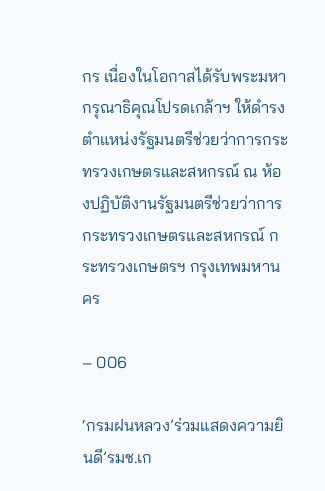กร เนื่องในโอกาสได้รับพระมหากรุณาธิคุณโปรดเกล้าฯ ให้ดำรงตำแหน่งรัฐมนตรีช่วยว่าการกระทรวงเกษตรและสหกรณ์ ณ ห้องปฏิบัติงานรัฐมนตรีช่วยว่าการกระทรวงเกษตรและสหกรณ์ กระทรวงเกษตรฯ กรุงเทพมหานคร

– 006

‘กรมฝนหลวง’ร่วมแสดงความยินดี’รมช.เก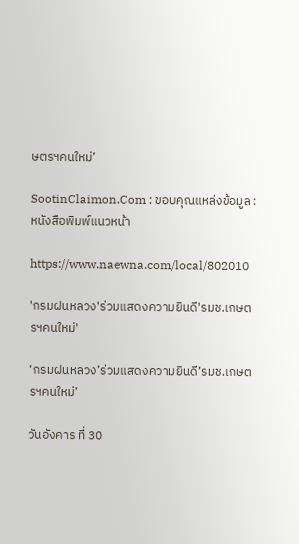ษตรฯคนใหม่’

SootinClaimon.Com : ขอบคุณแหล่งข้อมูล : หนังสือพิมพ์แนวหน้า

https://www.naewna.com/local/802010

'กรมฝนหลวง'ร่วมแสดงความยินดี'รมช.เกษตรฯคนใหม่'

‘กรมฝนหลวง’ร่วมแสดงความยินดี’รมช.เกษตรฯคนใหม่’

วันอังคาร ที่ 30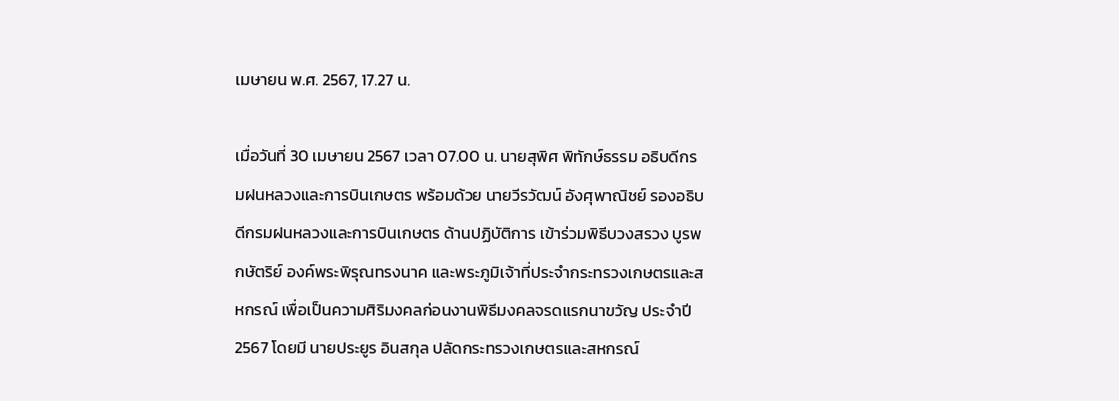เมษายน พ.ศ. 2567, 17.27 น.

เมื่อวันที่ 30 เมษายน 2567 เวลา 07.00 น. นายสุพิศ พิทักษ์ธรรม อธิบดีกรมฝนหลวงและการบินเกษตร พร้อมด้วย นายวีรวัฒน์ อังศุพาณิชย์ รองอธิบดีกรมฝนหลวงและการบินเกษตร ด้านปฏิบัติการ เข้าร่วมพิธีบวงสรวง บูรพกษัตริย์ องค์พระพิรุณทรงนาค และพระภูมิเจ้าที่ประจำกระทรวงเกษตรและสหกรณ์ เพื่อเป็นความศิริมงคลก่อนงานพิธีมงคลจรดแรกนาขวัญ ประจำปี 2567 โดยมี นายประยูร อินสกุล ปลัดกระทรวงเกษตรและสหกรณ์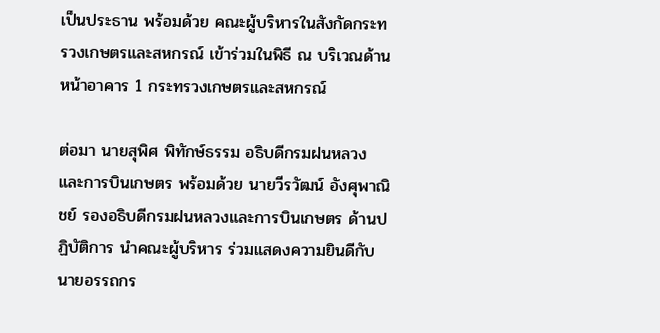เป็นประธาน พร้อมด้วย คณะผู้บริหารในสังกัดกระทรวงเกษตรและสหกรณ์ เข้าร่วมในพิธี ณ บริเวณด้านหน้าอาคาร 1 กระทรวงเกษตรและสหกรณ์

ต่อมา นายสุพิศ พิทักษ์ธรรม อธิบดีกรมฝนหลวงและการบินเกษตร พร้อมด้วย นายวีรวัฒน์ อังศุพาณิชย์ รองอธิบดีกรมฝนหลวงและการบินเกษตร ด้านปฏิบัติการ นำคณะผู้บริหาร ร่วมแสดงความยินดีกับ นายอรรถกร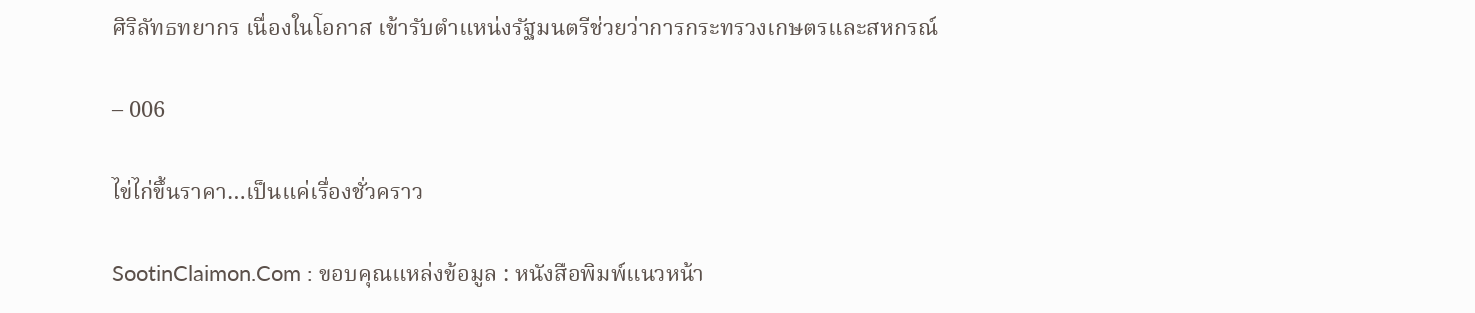ศิริลัทธทยากร เนื่องในโอกาส เข้ารับตำแหน่งรัฐมนตรีช่วยว่าการกระทรวงเกษตรและสหกรณ์

– 006

ไข่ไก่ขึ้นราคา…เป็นแค่เรื่องชั่วคราว

SootinClaimon.Com : ขอบคุณแหล่งข้อมูล : หนังสือพิมพ์แนวหน้า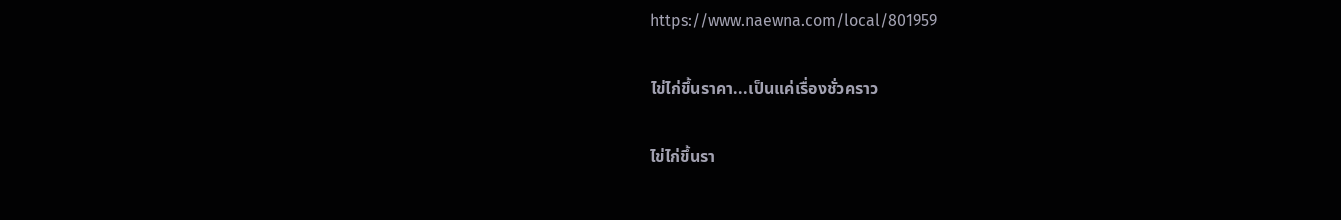https://www.naewna.com/local/801959

ไข่ไก่ขึ้นราคา...เป็นแค่เรื่องชั่วคราว

ไข่ไก่ขึ้นรา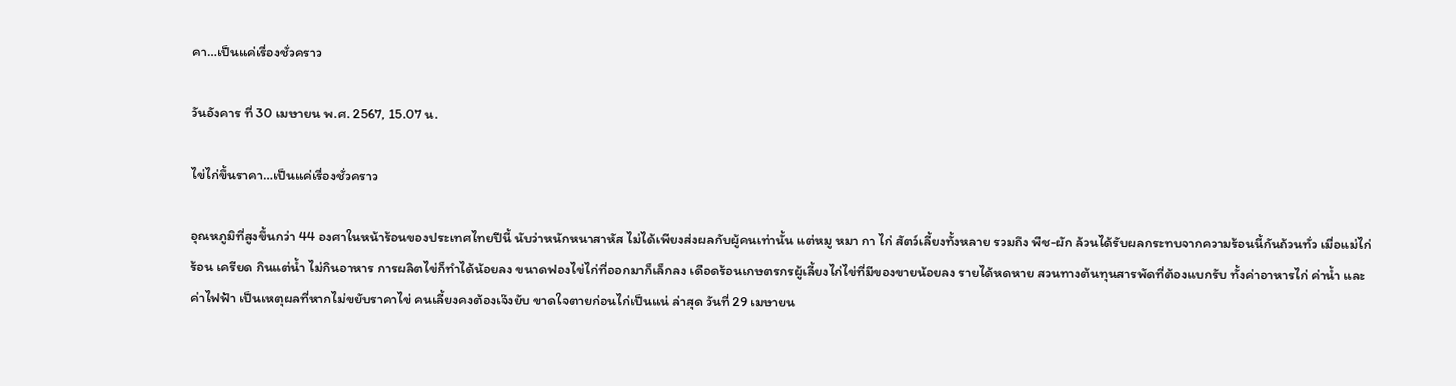คา…เป็นแค่เรื่องชั่วคราว

วันอังคาร ที่ 30 เมษายน พ.ศ. 2567, 15.07 น.

ไข่ไก่ขึ้นราคา…เป็นแค่เรื่องชั่วคราว

อุณหภูมิที่สูงขึ้นกว่า 44 องศาในหน้าร้อนของประเทศไทยปีนี้ นับว่าหนักหนาสาหัส ไม่ได้เพียงส่งผลกับผู้คนเท่านั้น แต่หมู หมา กา ไก่ สัตว์เลี้ยงทั้งหลาย รวมถึง พืช-ผัก ล้วนได้รับผลกระทบจากความร้อนนี้กันถ้วนทั่ว เมื่อแม่ไก่ร้อน เครียด กินแต่น้ำ ไม่กินอาหาร การผลิตไข่ก็ทำได้น้อยลง ขนาดฟองไข่ไก่ที่ออกมาก็เล็กลง เดือดร้อนเกษตรกรผู้เลี้ยงไก่ไข่ที่มีของขายน้อยลง รายได้หดหาย สวนทางต้นทุนสารพัดที่ต้องแบกรับ ทั้งค่าอาหารไก่ ค่าน้ำ และค่าไฟฟ้า เป็นเหตุผลที่หากไม่ขยับราคาไข่ คนเลี้ยงคงต้องเจ๊งยับ ขาดใจตายก่อนไก่เป็นแน่ ล่าสุด วันที่ 29 เมษายน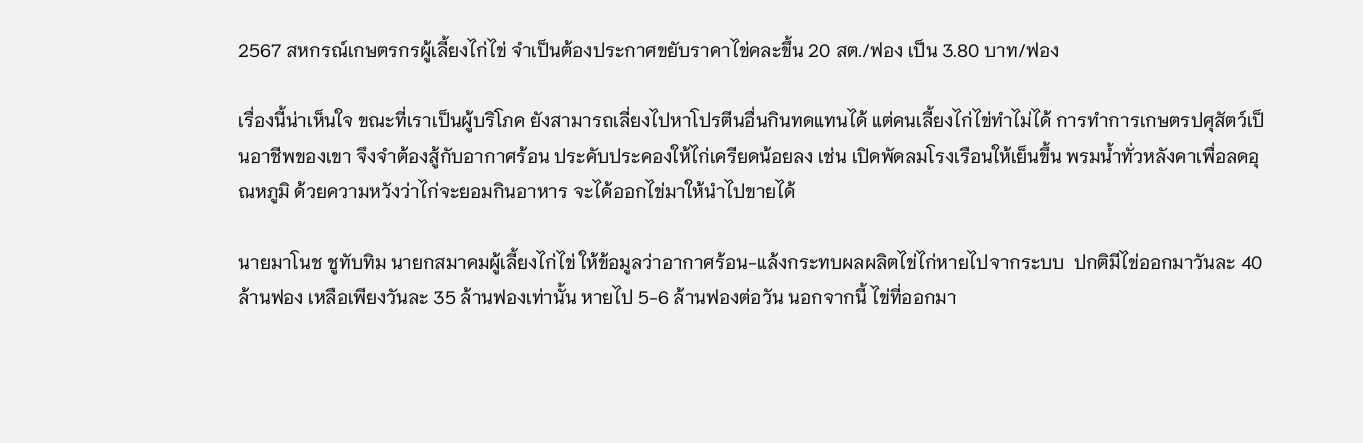2567 สหกรณ์เกษตรกรผู้เลี้ยงไก่ไข่ จำเป็นต้องประกาศขยับราคาไข่คละขึ้น 20 สต./ฟอง เป็น 3.80 บาท/ฟอง

เรื่องนี้น่าเห็นใจ ขณะที่เราเป็นผู้บริโภค ยังสามารถเลี่ยงไปหาโปรตีนอื่นกินทดแทนได้ แต่คนเลี้ยงไก่ไข่ทำไม่ได้ การทำการเกษตรปศุสัตว์เป็นอาชีพของเขา จึงจำต้องสู้กับอากาศร้อน ประคับประคองให้ไก่เครียดน้อยลง เช่น เปิดพัดลมโรงเรือนให้เย็นขึ้น พรมน้ำทั่วหลังคาเพื่อลดอุณหภูมิ ด้วยความหวังว่าไก่จะยอมกินอาหาร จะได้ออกไข่มาให้นำไปขายได้

นายมาโนช ชูทับทิม นายกสมาคมผู้เลี้ยงไก่ไข่ ให้ข้อมูลว่าอากาศร้อน-แล้งกระทบผลผลิตไข่ไก่หายไปจากระบบ  ปกติมีไข่ออกมาวันละ 40 ล้านฟอง เหลือเพียงวันละ 35 ล้านฟองเท่านั้น หายไป 5-6 ล้านฟองต่อวัน นอกจากนี้ ไข่ที่ออกมา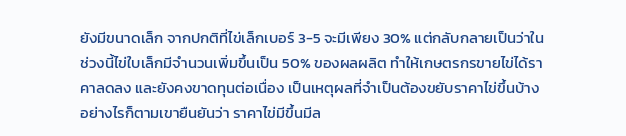ยังมีขนาดเล็ก จากปกติที่ไข่เล็กเบอร์ 3-5 จะมีเพียง 30% แต่กลับกลายเป็นว่าในช่วงนี้ไข่ใบเล็กมีจำนวนเพิ่มขึ้นเป็น 50% ของผลผลิต ทำให้เกษตรกรขายไข่ได้ราคาลดลง และยังคงขาดทุนต่อเนื่อง เป็นเหตุผลที่จำเป็นต้องขยับราคาไข่ขึ้นบ้าง อย่างไรก็ตามเขายืนยันว่า ราคาไข่มีขึ้นมีล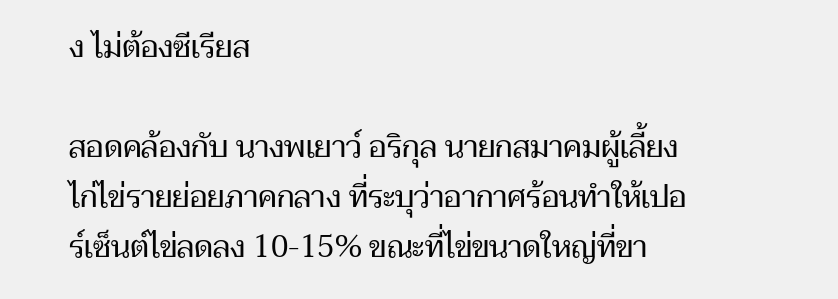ง ไม่ต้องซีเรียส

สอดคล้องกับ นางพเยาว์ อริกุล นายกสมาคมผู้เลี้ยงไก่ไข่รายย่อยภาคกลาง ที่ระบุว่าอากาศร้อนทำให้เปอร์เซ็นต์ไข่ลดลง 10-15% ขณะที่ไข่ขนาดใหญ่ที่ขา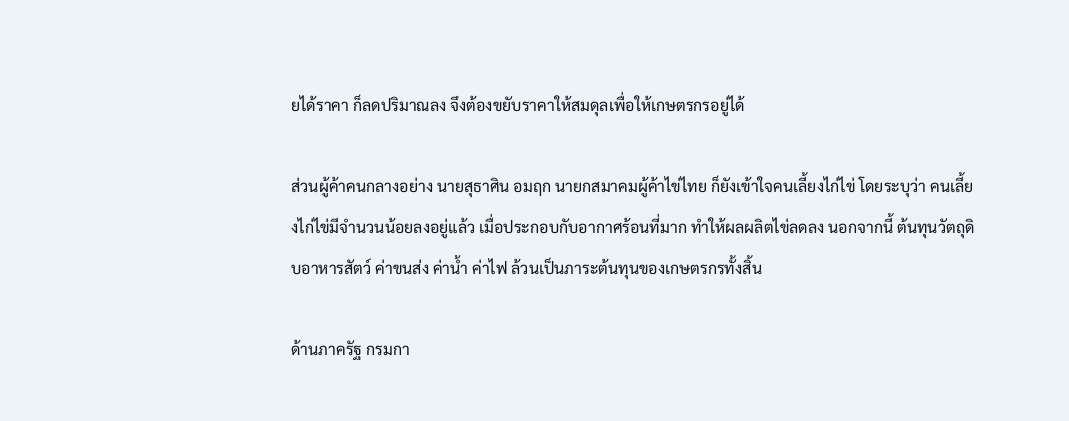ยได้ราคา ก็ลดปริมาณลง จึงต้องขยับราคาให้สมดุลเพื่อให้เกษตรกรอยู่ได้

ส่วนผู้ค้าคนกลางอย่าง นายสุธาศิน อมฤก นายกสมาคมผู้ค้าไข่ไทย ก็ยังเข้าใจคนเลี้ยงไก่ไข่ โดยระบุว่า คนเลี้ยงไก่ไข่มีจำนวนน้อยลงอยู่แล้ว เมื่อประกอบกับอากาศร้อนที่มาก ทำให้ผลผลิตไข่ลดลง นอกจากนี้ ต้นทุนวัตถุดิบอาหารสัตว์ ค่าขนส่ง ค่าน้ำ ค่าไฟ ล้วนเป็นภาระต้นทุนของเกษตรกรทั้งสิ้น

ด้านภาครัฐ กรมกา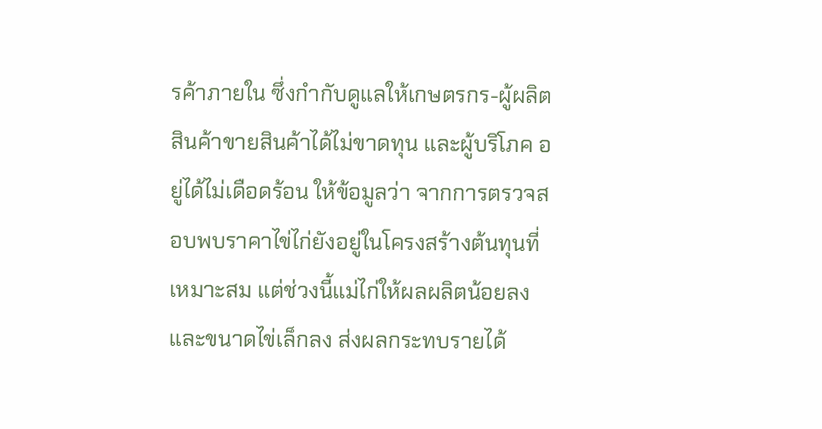รค้าภายใน ซึ่งกำกับดูแลให้เกษตรกร-ผู้ผลิตสินค้าขายสินค้าได้ไม่ขาดทุน และผู้บริโภค อยู่ได้ไม่เดือดร้อน ให้ข้อมูลว่า จากการตรวจสอบพบราคาไข่ไก่ยังอยู่ในโครงสร้างต้นทุนที่เหมาะสม แต่ช่วงนี้แม่ไก่ให้ผลผลิตน้อยลง และขนาดไข่เล็กลง ส่งผลกระทบรายได้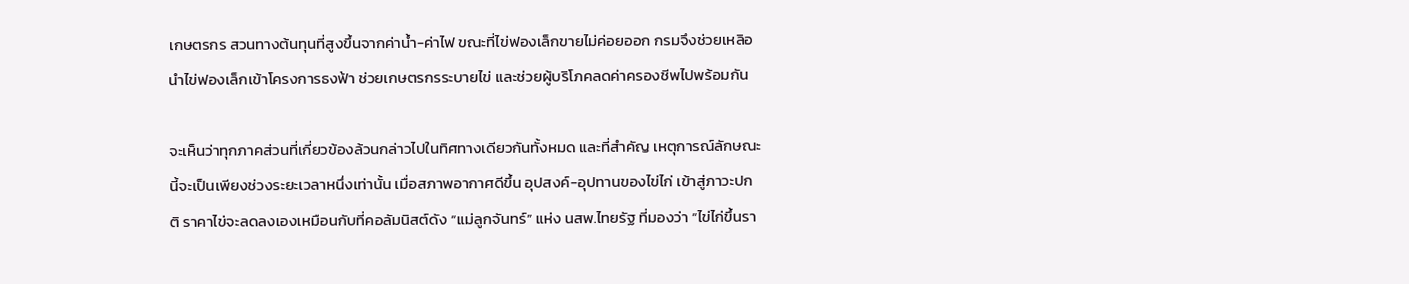เกษตรกร สวนทางต้นทุนที่สูงขึ้นจากค่าน้ำ-ค่าไฟ ขณะที่ไข่ฟองเล็กขายไม่ค่อยออก กรมจึงช่วยเหลิอนำไข่ฟองเล็กเข้าโครงการธงฟ้า ช่วยเกษตรกรระบายไข่ และช่วยผู้บริโภคลดค่าครองชีพไปพร้อมกัน

จะเห็นว่าทุกภาคส่วนที่เกี่ยวข้องล้วนกล่าวไปในทิศทางเดียวกันทั้งหมด และที่สำคัญ เหตุการณ์ลักษณะนี้จะเป็นเพียงช่วงระยะเวลาหนึ่งเท่านั้น เมื่อสภาพอากาศดีขึ้น อุปสงค์-อุปทานของไข่ไก่ เข้าสู่ภาวะปกติ ราคาไข่จะลดลงเองเหมือนกับที่คอลัมนิสต์ดัง “แม่ลูกจันทร์” แห่ง นสพ.ไทยรัฐ ที่มองว่า “ไข่ไก่ขึ้นรา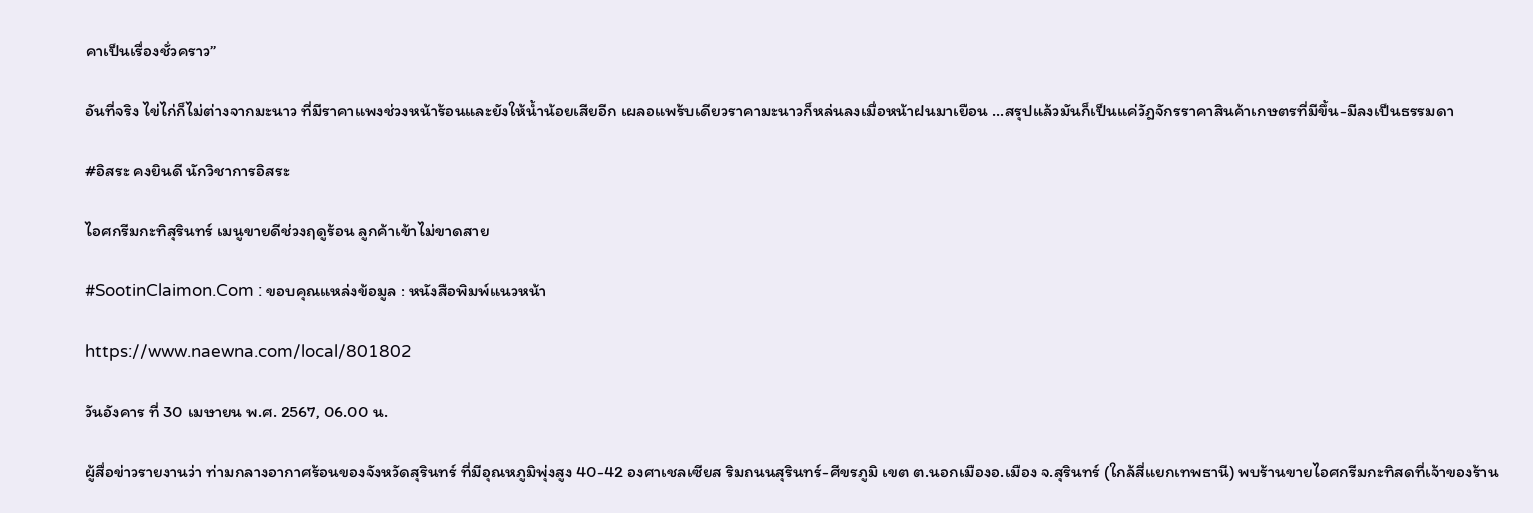คาเป็นเรื่องชั่วคราว”

อันที่จริง ไข่ไก่ก็ไม่ต่างจากมะนาว ที่มีราคาแพงช่วงหน้าร้อนและยังให้น้ำน้อยเสียอีก เผลอแพร้บเดียวราคามะนาวก็หล่นลงเมื่อหน้าฝนมาเยือน …สรุปแล้วมันก็เป็นแค่วัฎจักรราคาสินค้าเกษตรที่มีขึ้น-มีลงเป็นธรรมดา

#อิสระ คงยินดี นักวิชาการอิสระ

ไอศกรีมกะทิสุรินทร์ เมนูขายดีช่วงฤดูร้อน ลูกค้าเข้าไม่ขาดสาย

#SootinClaimon.Com : ขอบคุณแหล่งข้อมูล : หนังสือพิมพ์แนวหน้า

https://www.naewna.com/local/801802

วันอังคาร ที่ 30 เมษายน พ.ศ. 2567, 06.00 น.

ผู้สื่อข่าวรายงานว่า ท่ามกลางอากาศร้อนของจังหวัดสุรินทร์ ที่มีอุณหภูมิพุ่งสูง 40-42 องศาเชลเซียส ริมถนนสุรินทร์-ศีขรภูมิ เขต ต.นอกเมืองอ.เมือง จ.สุรินทร์ (ใกล้สี่แยกเทพธานี) พบร้านขายไอศกรีมกะทิสดที่เจ้าของร้าน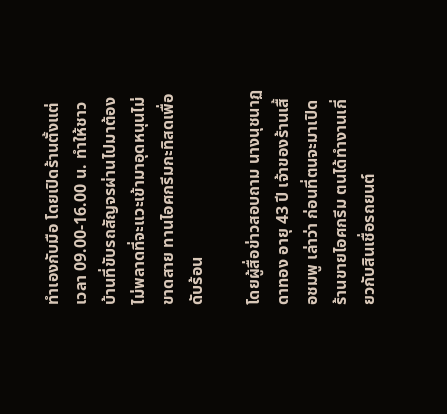ทำเองกับมือ โดยเปิดร้านตั้งแต่เวลา 09.00-16.00 น. ทำให้ชาวบ้านที่ขับรถสัญจรผ่านไปมาต้องไม่พลาดที่จะแวะเข้ามาอุดหนุนไม่ขาดสาย ทานไอศกรีมกะทิสดเพื่อดับร้อน

โดยผู้สื่อข่าวสอบถาม นางนุชนาฏ ดาทอง อายุ 43 ปี เจ้าของร้านเสื้อชมพู เล่าว่า ก่อนที่ตนจะมาเปิดร้านขายไอศกรีม ตนได้ทำงานเกี่ยวกับสินเชื่อรถยนต์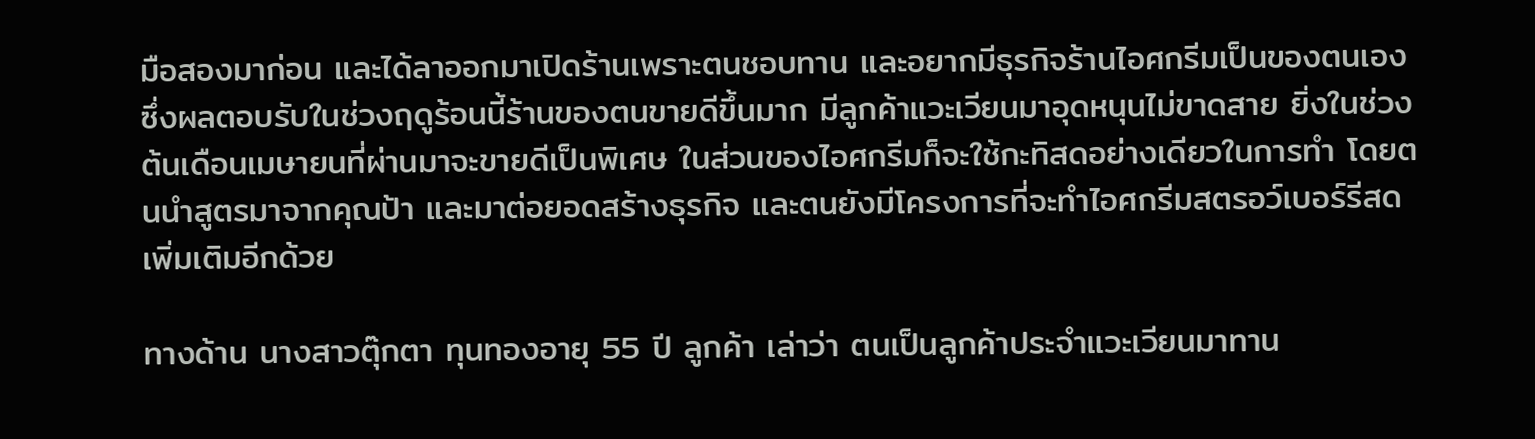มือสองมาก่อน และได้ลาออกมาเปิดร้านเพราะตนชอบทาน และอยากมีธุรกิจร้านไอศกรีมเป็นของตนเอง ซึ่งผลตอบรับในช่วงฤดูร้อนนี้ร้านของตนขายดีขึ้นมาก มีลูกค้าแวะเวียนมาอุดหนุนไม่ขาดสาย ยิ่งในช่วงต้นเดือนเมษายนที่ผ่านมาจะขายดีเป็นพิเศษ ในส่วนของไอศกรีมก็จะใช้กะทิสดอย่างเดียวในการทำ โดยตนนำสูตรมาจากคุณป้า และมาต่อยอดสร้างธุรกิจ และตนยังมีโครงการที่จะทำไอศกรีมสตรอว์เบอร์รีสดเพิ่มเติมอีกด้วย

ทางด้าน นางสาวตุ๊กตา ทุนทองอายุ 55 ปี ลูกค้า เล่าว่า ตนเป็นลูกค้าประจำแวะเวียนมาทาน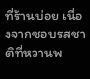ที่ร้านบ่อย เนื่องจากชอบรสชาติที่หวานพ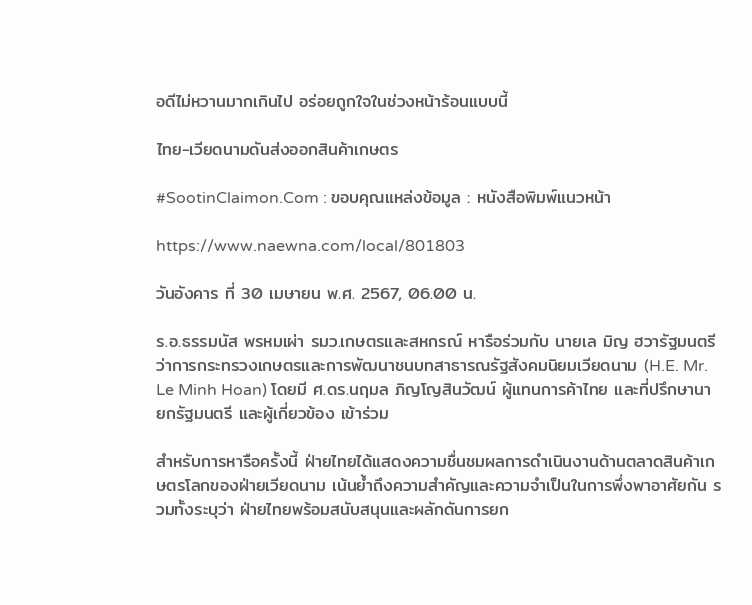อดีไม่หวานมากเกินไป อร่อยถูกใจในช่วงหน้าร้อนแบบนี้

ไทย-เวียดนามดันส่งออกสินค้าเกษตร

#SootinClaimon.Com : ขอบคุณแหล่งข้อมูล : หนังสือพิมพ์แนวหน้า

https://www.naewna.com/local/801803

วันอังคาร ที่ 30 เมษายน พ.ศ. 2567, 06.00 น.

ร.อ.ธรรมนัส พรหมเผ่า รมว.เกษตรและสหกรณ์ หารือร่วมกับ นายเล มิญ ฮวารัฐมนตรีว่าการกระทรวงเกษตรและการพัฒนาชนบทสาธารณรัฐสังคมนิยมเวียดนาม (H.E. Mr. Le Minh Hoan) โดยมี ศ.ดร.นฤมล ภิญโญสินวัฒน์ ผู้แทนการค้าไทย และที่ปรึกษานายกรัฐมนตรี และผู้เกี่ยวข้อง เข้าร่วม

สำหรับการหารือครั้งนี้ ฝ่ายไทยได้แสดงความชื่นชมผลการดำเนินงานด้านตลาดสินค้าเกษตรโลกของฝ่ายเวียดนาม เน้นย้ำถึงความสำคัญและความจำเป็นในการพึ่งพาอาศัยกัน รวมทั้งระบุว่า ฝ่ายไทยพร้อมสนับสนุนและผลักดันการยก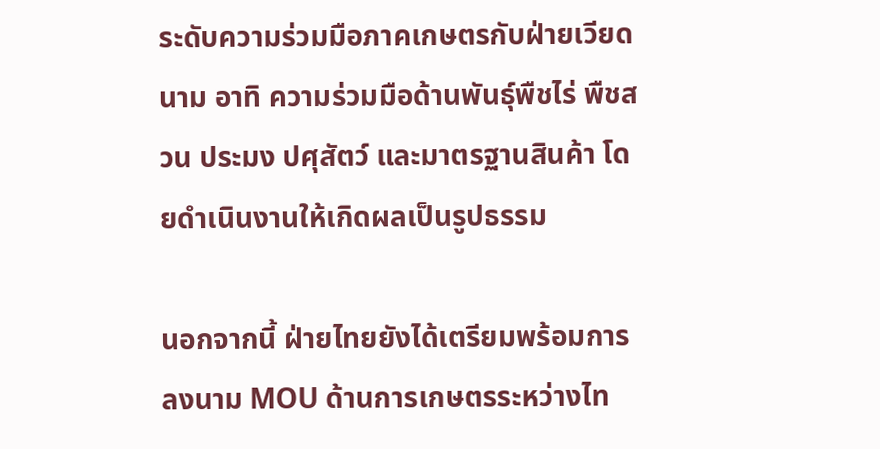ระดับความร่วมมือภาคเกษตรกับฝ่ายเวียดนาม อาทิ ความร่วมมือด้านพันธุ์พืชไร่ พืชสวน ประมง ปศุสัตว์ และมาตรฐานสินค้า โดยดำเนินงานให้เกิดผลเป็นรูปธรรม

นอกจากนี้ ฝ่ายไทยยังได้เตรียมพร้อมการลงนาม MOU ด้านการเกษตรระหว่างไท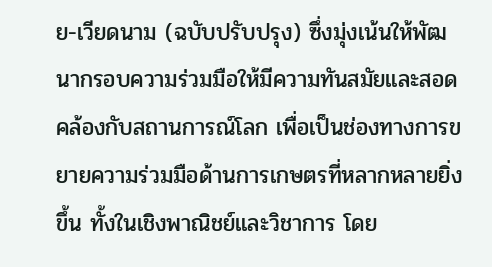ย-เวียดนาม (ฉบับปรับปรุง) ซึ่งมุ่งเน้นให้พัฒนากรอบความร่วมมือให้มีความทันสมัยและสอดคล้องกับสถานการณ์โลก เพื่อเป็นช่องทางการขยายความร่วมมือด้านการเกษตรที่หลากหลายยิ่งขึ้น ทั้งในเชิงพาณิชย์และวิชาการ โดย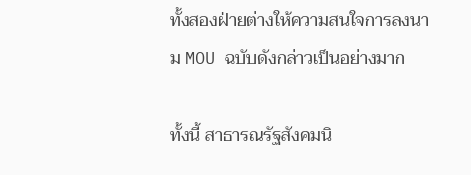ทั้งสองฝ่ายต่างให้ความสนใจการลงนาม MOU ฉบับดังกล่าวเป็นอย่างมาก

ทั้งนี้ สาธารณรัฐสังคมนิ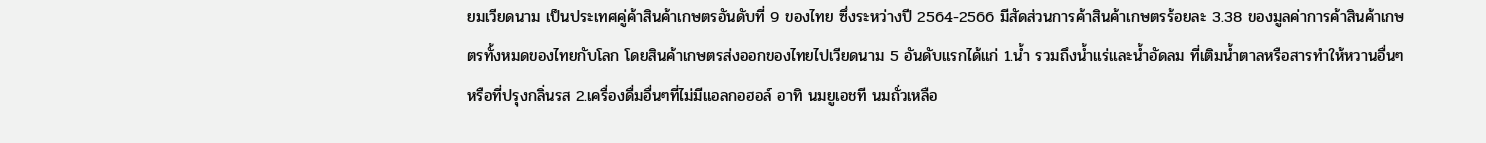ยมเวียดนาม เป็นประเทศคู่ค้าสินค้าเกษตรอันดับที่ 9 ของไทย ซึ่งระหว่างปี 2564-2566 มีสัดส่วนการค้าสินค้าเกษตรร้อยละ 3.38 ของมูลค่าการค้าสินค้าเกษตรทั้งหมดของไทยกับโลก โดยสินค้าเกษตรส่งออกของไทยไปเวียดนาม 5 อันดับแรกได้แก่ 1.น้ำ รวมถึงน้ำแร่และน้ำอัดลม ที่เติมน้ำตาลหรือสารทำให้หวานอื่นๆ หรือที่ปรุงกลิ่นรส 2.เครื่องดื่มอื่นๆที่ไม่มีแอลกอฮอล์ อาทิ นมยูเอชที นมถั่วเหลือ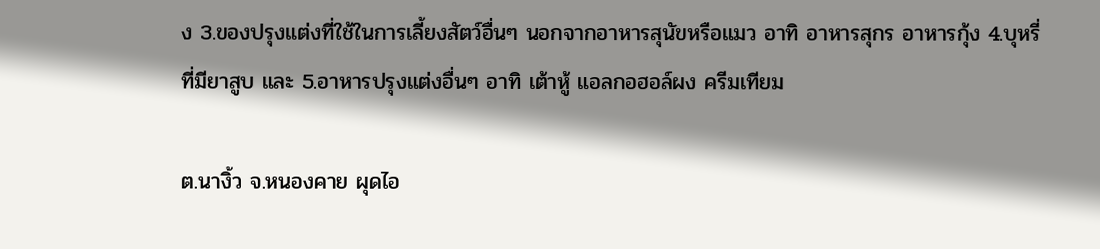ง 3.ของปรุงแต่งที่ใช้ในการเลี้ยงสัตว์อื่นๆ นอกจากอาหารสุนัขหรือแมว อาทิ อาหารสุกร อาหารกุ้ง 4.บุหรี่ที่มียาสูบ และ 5.อาหารปรุงแต่งอื่นๆ อาทิ เต้าหู้ แอลกอฮอล์ผง ครีมเทียม

ต.นางิ้ว จ.หนองคาย ผุดไอ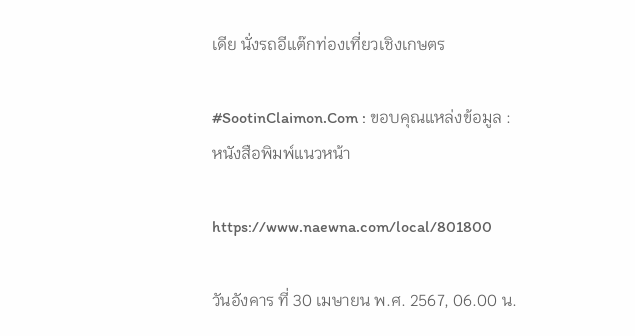เดีย นั่งรถอีแต๊กท่องเที่ยวเชิงเกษตร

#SootinClaimon.Com : ขอบคุณแหล่งข้อมูล : หนังสือพิมพ์แนวหน้า

https://www.naewna.com/local/801800

วันอังคาร ที่ 30 เมษายน พ.ศ. 2567, 06.00 น.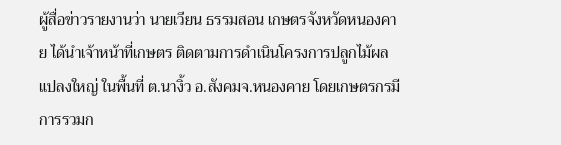ผู้สื่อข่าวรายงานว่า นายเวียน ธรรมสอน เกษตรจังหวัดหนองคาย ได้นำเจ้าหน้าที่เกษตร ติดตามการดำเนินโครงการปลูกไม้ผลแปลงใหญ่ ในพื้นที่ ต.นางิ้ว อ.สังคมจ.หนองคาย โดยเกษตรกรมีการรวมก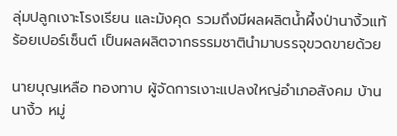ลุ่มปลูกเงาะโรงเรียน และมังคุด รวมถึงมีผลผลิตน้ำผึ้งป่านางิ้วแท้ร้อยเปอร์เซ็นต์ เป็นผลผลิตจากธรรมชาตินำมาบรรจุขวดขายด้วย

นายบุญเหลือ ทองทาบ ผู้จัดการเงาะแปลงใหญ่อำเภอสังคม บ้านนางิ้ว หมู่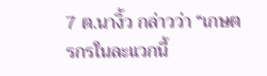7 ต.นางิ้ว กล่าวว่า “เกษตรกรในละแวกนี้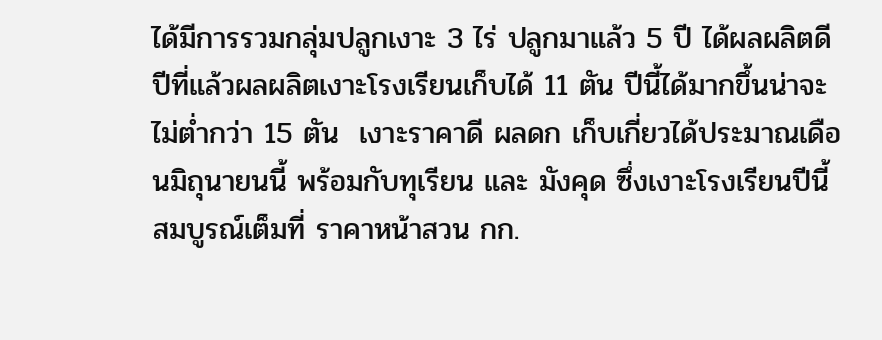ได้มีการรวมกลุ่มปลูกเงาะ 3 ไร่ ปลูกมาแล้ว 5 ปี ได้ผลผลิตดี ปีที่แล้วผลผลิตเงาะโรงเรียนเก็บได้ 11 ตัน ปีนี้ได้มากขึ้นน่าจะไม่ต่ำกว่า 15 ตัน  เงาะราคาดี ผลดก เก็บเกี่ยวได้ประมาณเดือนมิถุนายนนี้ พร้อมกับทุเรียน และ มังคุด ซึ่งเงาะโรงเรียนปีนี้สมบูรณ์เต็มที่ ราคาหน้าสวน กก.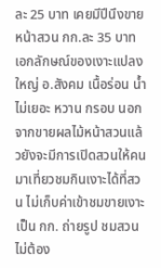ละ 25 บาท เคยมีปีนึงขายหน้าสวน กก.ละ 35 บาท เอกลักษณ์ของเงาะแปลงใหญ่ อ.สังคม เนื้อร่อน น้ำ
ไม่เยอะ หวาน กรอบ นอกจากขายผลไม้หน้าสวนแล้วยังจะมีการเปิดสวนให้คนมาเที่ยวชมกินเงาะได้ที่สวน ไม่เก็บค่าเข้าชมขายเงาะเป็น กก. ถ่ายรูป ชมสวน ไม่ต้อง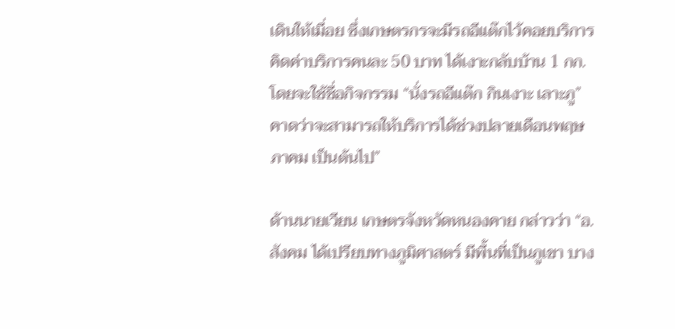เดินให้เมื่อย ซึ่งเกษตรกรจะมีรถอีแต๊กไว้คอยบริการ คิดค่าบริการคนละ 50 บาท ได้เงาะกลับบ้าน 1 กก. โดยจะใช้ชื่อกิจกรรม “นั่งรถอีแต๊ก กินเงาะ เลาะภู” คาดว่าจะสามารถให้บริการได้ช่วงปลายเดือนพฤษภาคม เป็นต้นไป”

ด้านนายเวียน เกษตรจังหวัดหนองคาย กล่าวว่า “อ.สังคม ได้เปรียบทางภูมิศาสตร์ มีพื้นที่เป็นภูเขา บาง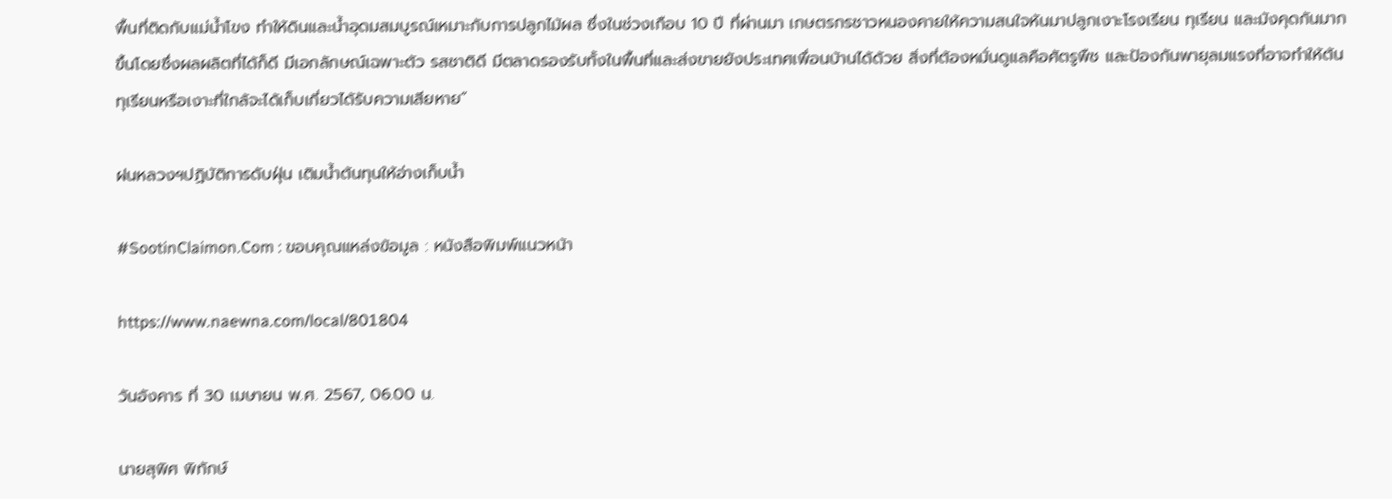พื้นที่ติดกับแม่น้ำโขง ทำให้ดินและน้ำอุดมสมบูรณ์เหมาะกับการปลูกไม้ผล ซึ่งในช่วงเกือบ 10 ปี ที่ผ่านมา เกษตรกรชาวหนองคายให้ความสนใจหันมาปลูกเงาะโรงเรียน ทุเรียน และมังคุดกันมากขึ้นโดยซึ่งผลผลิตที่ได้ก็ดี มีเอกลักษณ์เฉพาะตัว รสชาติดี มีตลาดรองรับทั้งในพื้นที่และส่งขายยังประเทศเพื่อนบ้านได้ด้วย สิ่งที่ต้องหมั่นดูแลคือศัตรูพืช และป้องกันพายุลมแรงที่อาจทำให้ต้นทุเรียนหรือเงาะที่ใกล้จะได้เก็บเกี่ยวได้รับความเสียหาย”

ฝนหลวงฯปฏิบัติการดับฝุ่น เติมน้ำต้นทุนให้อ่างเก็บน้ำ

#SootinClaimon.Com : ขอบคุณแหล่งข้อมูล : หนังสือพิมพ์แนวหน้า

https://www.naewna.com/local/801804

วันอังคาร ที่ 30 เมษายน พ.ศ. 2567, 06.00 น.

นายสุพิศ พิทักษ์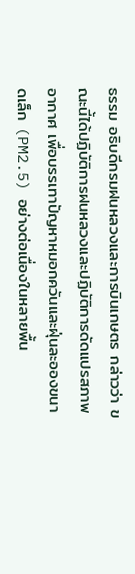ธรรม อธิบดีกรมฝนหลวงและการบินเกษตร กล่าวว่า ขณะนี้ได้ปฏิบัติการฝนหลวงและปฏิบัติการดัดแปรสภาพอากาศ เพื่อบรรเทาปัญหาหมอกควันและฝุ่นละอองขนาดเล็ก (PM2.5) อย่างต่อเนื่องในหลายพื้น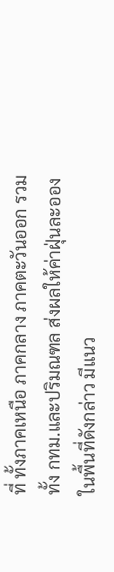ที่ ทั้งภาคเหนือ ภาคกลาง ภาคตะวันออก รวมทั้ง กทม.และปริมณฑล ส่งผลให้ค่าฝุ่นละอองในพื้นที่ดังกล่าว มีแนว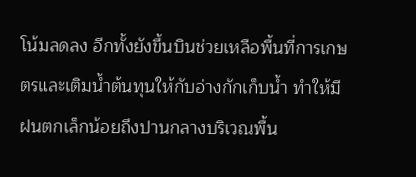โน้มลดลง อีกทั้งยังขึ้นบินช่วยเหลือพื้นที่การเกษตรและเติมน้ำต้นทุนให้กับอ่างกักเก็บน้ำ ทำให้มีฝนตกเล็กน้อยถึงปานกลางบริเวณพื้น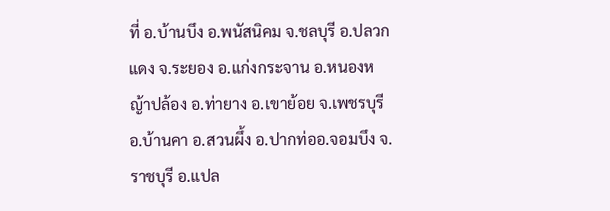ที่ อ.บ้านบึง อ.พนัสนิคม จ.ชลบุรี อ.ปลวกแดง จ.ระยอง อ.แก่งกระจาน อ.หนองหญ้าปล้อง อ.ท่ายาง อ.เขาย้อย จ.เพชรบุรี อ.บ้านคา อ.สวนผึ้ง อ.ปากท่ออ.จอมบึง จ.ราชบุรี อ.แปล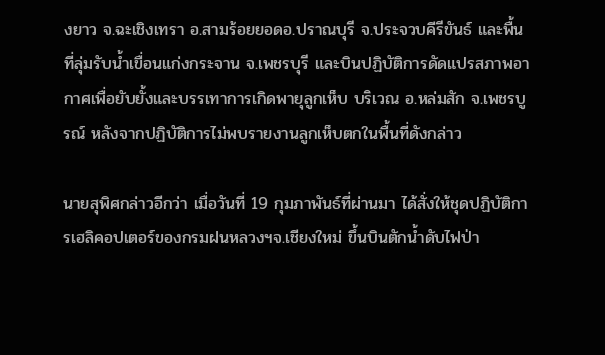งยาว จ.ฉะเชิงเทรา อ.สามร้อยยอดอ.ปราณบุรี จ.ประจวบคีรีขันธ์ และพื้นที่ลุ่มรับน้ำเขื่อนแก่งกระจาน จ.เพชรบุรี และบินปฏิบัติการดัดแปรสภาพอากาศเพื่อยับยั้งและบรรเทาการเกิดพายุลูกเห็บ บริเวณ อ.หล่มสัก จ.เพชรบูรณ์ หลังจากปฏิบัติการไม่พบรายงานลูกเห็บตกในพื้นที่ดังกล่าว

นายสุพิศกล่าวอีกว่า เมื่อวันที่ 19 กุมภาพันธ์ที่ผ่านมา ได้สั่งให้ชุดปฏิบัติการเฮลิคอปเตอร์ของกรมฝนหลวงฯจ.เชียงใหม่ ขึ้นบินตักน้ำดับไฟป่า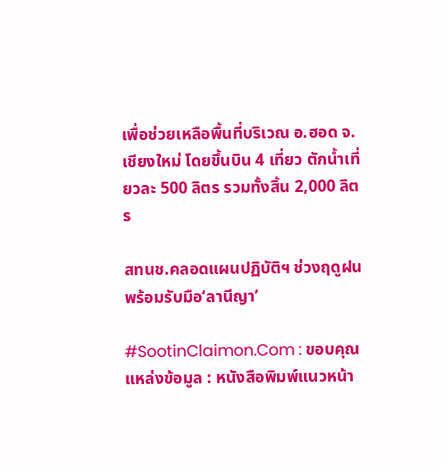เพื่อช่วยเหลือพื้นที่บริเวณ อ.ฮอด จ.เชียงใหม่ โดยขึ้นบิน 4 เที่ยว ตักน้ำเที่ยวละ 500 ลิตร รวมทั้งสิ้น 2,000 ลิตร

สทนช.คลอดแผนปฏิบัติฯ ช่วงฤดูฝนพร้อมรับมือ‘ลานีญา’

#SootinClaimon.Com : ขอบคุณแหล่งข้อมูล : หนังสือพิมพ์แนวหน้า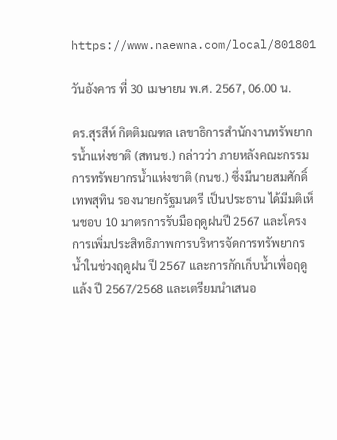https://www.naewna.com/local/801801

วันอังคาร ที่ 30 เมษายน พ.ศ. 2567, 06.00 น.

ดร.สุรสีห์ กิตติมณฑล เลขาธิการสำนักงานทรัพยากรน้ำแห่งชาติ (สทนช.) กล่าวว่า ภายหลังคณะกรรมการทรัพยากรน้ำแห่งชาติ (กนช.) ซึ่งมีนายสมศักดิ์ เทพสุทิน รองนายกรัฐมนตรี เป็นประธาน ได้มีมติเห็นชอบ 10 มาตรการรับมือฤดูฝนปี 2567 และโครงการเพิ่มประสิทธิภาพการบริหารจัดการทรัพยากรน้ำในช่วงฤดูฝน ปี 2567 และการกักเก็บน้ำเพื่อฤดูแล้ง ปี 2567/2568 และเตรียมนำเสนอ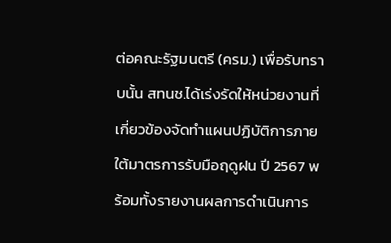ต่อคณะรัฐมนตรี (ครม.) เพื่อรับทราบนั้น สทนช.ได้เร่งรัดให้หน่วยงานที่เกี่ยวข้องจัดทำแผนปฏิบัติการภายใต้มาตรการรับมือฤดูฝน ปี 2567 พร้อมทั้งรายงานผลการดำเนินการ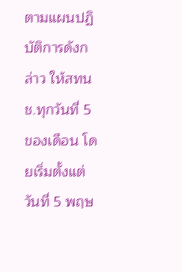ตามแผนปฏิบัติการดังกล่าว ให้สทนช.ทุกวันที่ 5 ของเดือน โดยเริ่มตั้งแต่วันที่ 5 พฤษ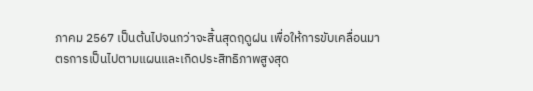ภาคม 2567 เป็นต้นไปจนกว่าจะสิ้นสุดฤดูฝน เพื่อให้การขับเคลื่อนมาตรการเป็นไปตามแผนและเกิดประสิทธิภาพสูงสุด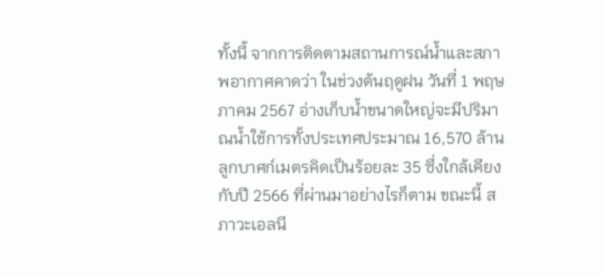ทั้งนี้ จากการติดตามสถานการณ์น้ำและสภาพอากาศคาดว่า ในช่วงต้นฤดูฝน วันที่ 1 พฤษภาคม 2567 อ่างเก็บน้ำขนาดใหญ่จะมีปริมาณน้ำใช้การทั้งประเทศประมาณ 16,570 ล้านลูกบาศก์เมตรคิดเป็นร้อยละ 35 ซึ่งใกล้เคียงกับปี 2566 ที่ผ่านมาอย่างไรก็ตาม ขณะนี้ สภาวะเอลนี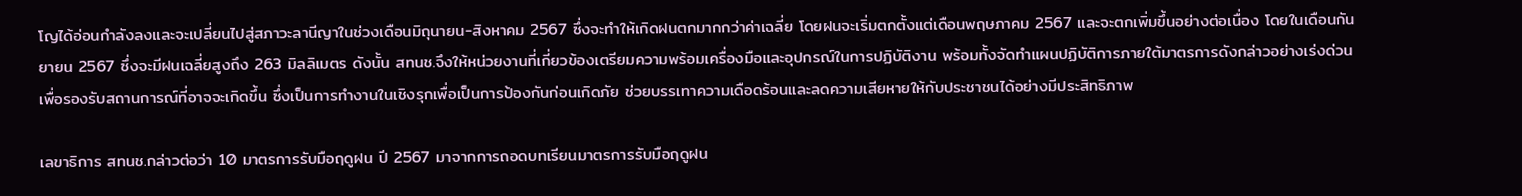โญได้อ่อนกำลังลงและจะเปลี่ยนไปสู่สภาวะลานีญาในช่วงเดือนมิถุนายน-สิงหาคม 2567 ซึ่งจะทำให้เกิดฝนตกมากกว่าค่าเฉลี่ย โดยฝนจะเริ่มตกตั้งแต่เดือนพฤษภาคม 2567 และจะตกเพิ่มขึ้นอย่างต่อเนื่อง โดยในเดือนกันยายน 2567 ซึ่งจะมีฝนเฉลี่ยสูงถึง 263 มิลลิเมตร ดังนั้น สทนช.จึงให้หน่วยงานที่เกี่ยวข้องเตรียมความพร้อมเครื่องมือและอุปกรณ์ในการปฏิบัติงาน พร้อมทั้งจัดทำแผนปฏิบัติการภายใต้มาตรการดังกล่าวอย่างเร่งด่วน เพื่อรองรับสถานการณ์ที่อาจจะเกิดขึ้น ซึ่งเป็นการทำงานในเชิงรุกเพื่อเป็นการป้องกันก่อนเกิดภัย ช่วยบรรเทาความเดือดร้อนและลดความเสียหายให้กับประชาชนได้อย่างมีประสิทธิภาพ

เลขาธิการ สทนช.กล่าวต่อว่า 10 มาตรการรับมือฤดูฝน ปี 2567 มาจากการถอดบทเรียนมาตรการรับมือฤดูฝน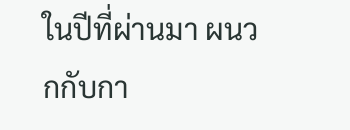ในปีที่ผ่านมา ผนวกกับกา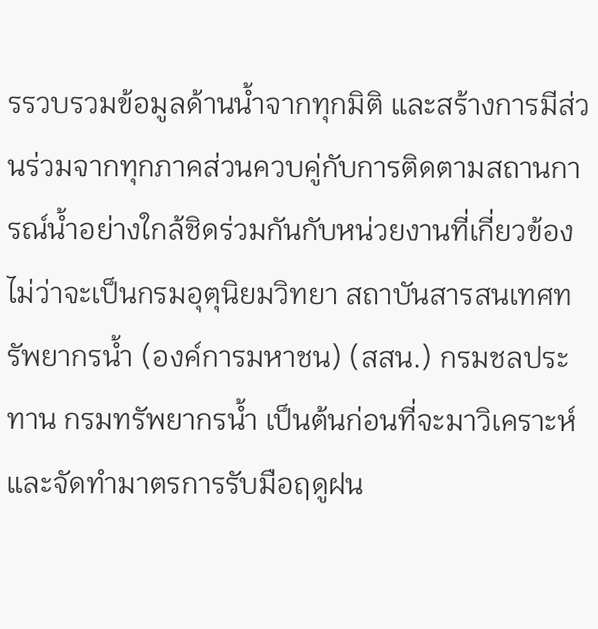รรวบรวมข้อมูลด้านน้ำจากทุกมิติ และสร้างการมีส่วนร่วมจากทุกภาคส่วนควบคู่กับการติดตามสถานการณ์น้ำอย่างใกล้ชิดร่วมกันกับหน่วยงานที่เกี่ยวข้อง ไม่ว่าจะเป็นกรมอุตุนิยมวิทยา สถาบันสารสนเทศทรัพยากรน้ำ (องค์การมหาชน) (สสน.) กรมชลประทาน กรมทรัพยากรน้ำ เป็นต้นก่อนที่จะมาวิเคราะห์และจัดทำมาตรการรับมือฤดูฝน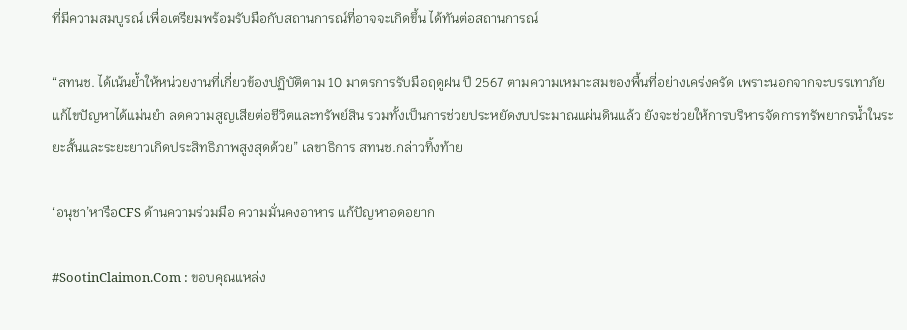ที่มีความสมบูรณ์ เพื่อเตรียมพร้อมรับมือกับสถานการณ์ที่อาจจะเกิดขึ้น ได้ทันต่อสถานการณ์

“สทนช. ได้เน้นย้ำให้หน่วยงานที่เกี่ยวข้องปฏิบัติตาม 10 มาตรการรับมือฤดูฝน ปี 2567 ตามความเหมาะสมของพื้นที่อย่างเคร่งครัด เพราะนอกจากจะบรรเทาภัย แก้ไขปัญหาได้แม่นยำ ลดความสูญเสียต่อชีวิตและทรัพย์สิน รวมทั้งเป็นการช่วยประหยัดงบประมาณแผ่นดินแล้ว ยังจะช่วยให้การบริหารจัดการทรัพยากรน้ำในระยะสั้นและระยะยาวเกิดประสิทธิภาพสูงสุดด้วย” เลขาธิการ สทนช.กล่าวทิ้งท้าย

‘อนุชา’หารือCFS ด้านความร่วมมือ ความมั่นคงอาหาร แก้ปัญหาอดอยาก

#SootinClaimon.Com : ขอบคุณแหล่ง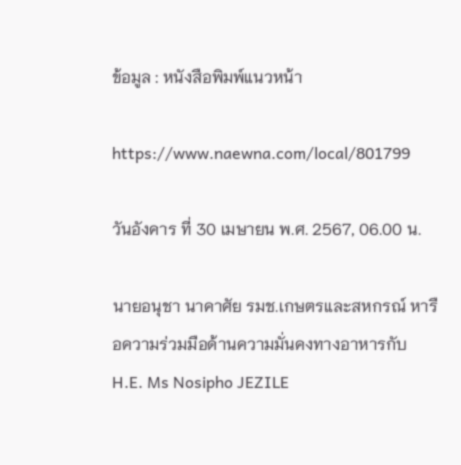ข้อมูล : หนังสือพิมพ์แนวหน้า

https://www.naewna.com/local/801799

วันอังคาร ที่ 30 เมษายน พ.ศ. 2567, 06.00 น.

นายอนุชา นาคาศัย รมช.เกษตรและสหกรณ์ หารือความร่วมมือด้านความมั่นคงทางอาหารกับ H.E. Ms Nosipho JEZILE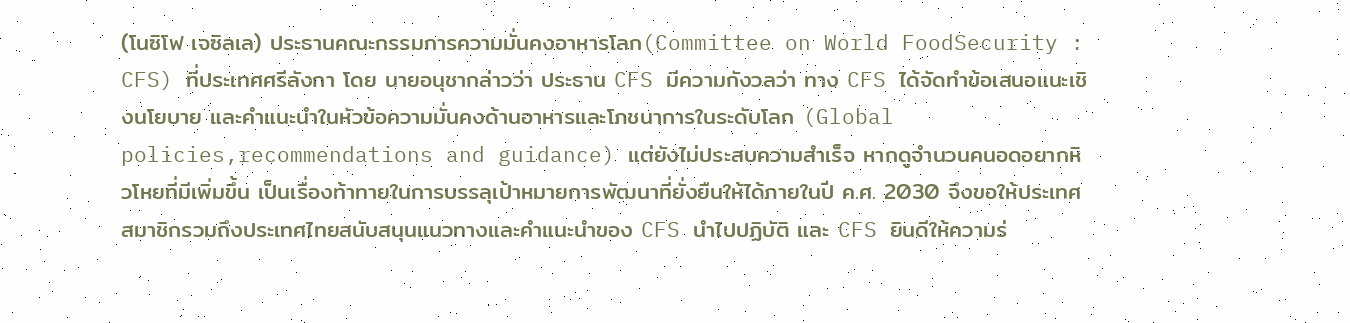(โนซิโฟ เจซิลเล) ประธานคณะกรรมการความมั่นคงอาหารโลก(Committee on World FoodSecurity : CFS) ที่ประเทศศรีลังกา โดย นายอนุชากล่าวว่า ประธาน CFS มีความกังวลว่า ทาง CFS ได้จัดทำข้อเสนอแนะเชิงนโยบาย และคำแนะนำในหัวข้อความมั่นคงด้านอาหารและโภชนาการในระดับโลก (Global policies,recommendations and guidance) แต่ยังไม่ประสบความสำเร็จ หากดูจำนวนคนอดอยากหิวโหยที่มีเพิ่มขึ้น เป็นเรื่องท้าทายในการบรรลุเป้าหมายการพัฒนาที่ยั่งยืนให้ได้ภายในปี ค.ศ. 2030 จึงขอให้ประเทศสมาชิกรวมถึงประเทศไทยสนับสนุนแนวทางและคำแนะนำของ CFS นำไปปฏิบัติ และ CFS ยินดีให้ความร่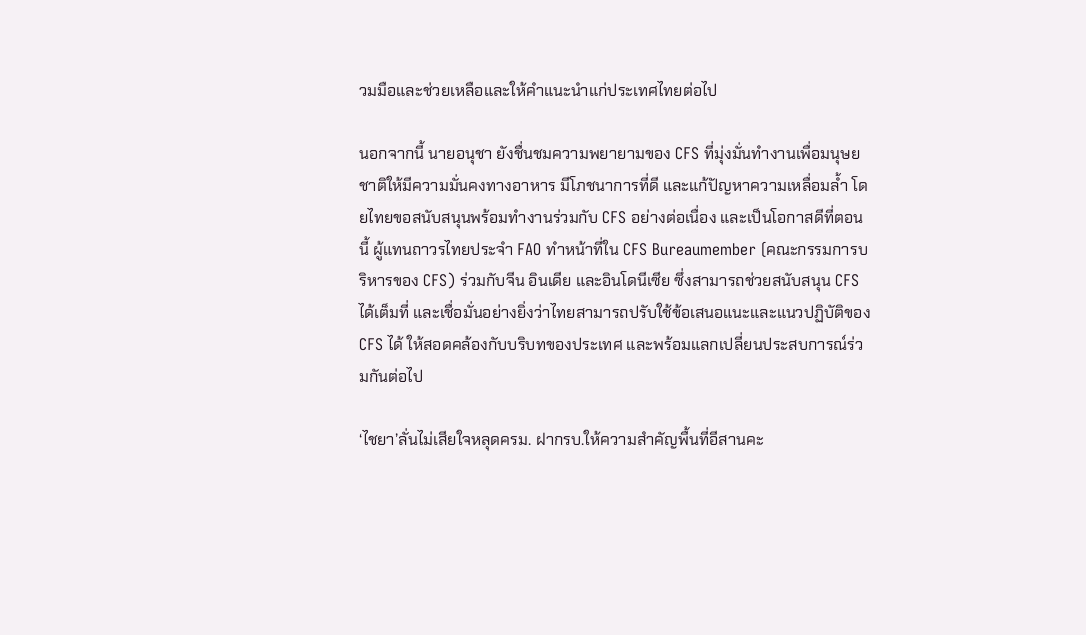วมมือและช่วยเหลือและให้คำแนะนำแก่ประเทศไทยต่อไป

นอกจากนี้ นายอนุชา ยังชื่นชมความพยายามของ CFS ที่มุ่งมั่นทำงานเพื่อมนุษยชาติให้มีความมั่นคงทางอาหาร มีโภชนาการที่ดี และแก้ปัญหาความเหลื่อมล้ำ โดยไทยขอสนับสนุนพร้อมทำงานร่วมกับ CFS อย่างต่อเนื่อง และเป็นโอกาสดีที่ตอนนี้ ผู้แทนถาวรไทยประจำ FAO ทำหน้าที่ใน CFS Bureaumember (คณะกรรมการบริหารของ CFS) ร่วมกับจีน อินเดีย และอินโดนีเซีย ซึ่งสามารถช่วยสนับสนุน CFS ได้เต็มที่ และเชื่อมั่นอย่างยิ่งว่าไทยสามารถปรับใช้ข้อเสนอแนะและแนวปฏิบัติของ CFS ได้ ให้สอดคล้องกับบริบทของประเทศ และพร้อมแลกเปลี่ยนประสบการณ์ร่วมกันต่อไป

‘ไชยา’ลั่นไม่เสียใจหลุดครม. ฝากรบ.ให้ความสำคัญพื้นที่อีสานคะ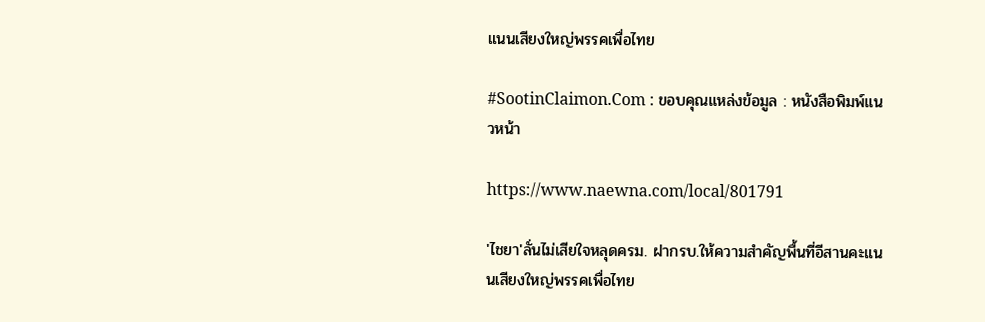แนนเสียงใหญ่พรรคเพื่อไทย

#SootinClaimon.Com : ขอบคุณแหล่งข้อมูล : หนังสือพิมพ์แนวหน้า

https://www.naewna.com/local/801791

'ไชยา'ลั่นไม่เสียใจหลุดครม. ฝากรบ.ให้ความสำคัญพื้นที่อีสานคะแนนเสียงใหญ่พรรคเพื่อไทย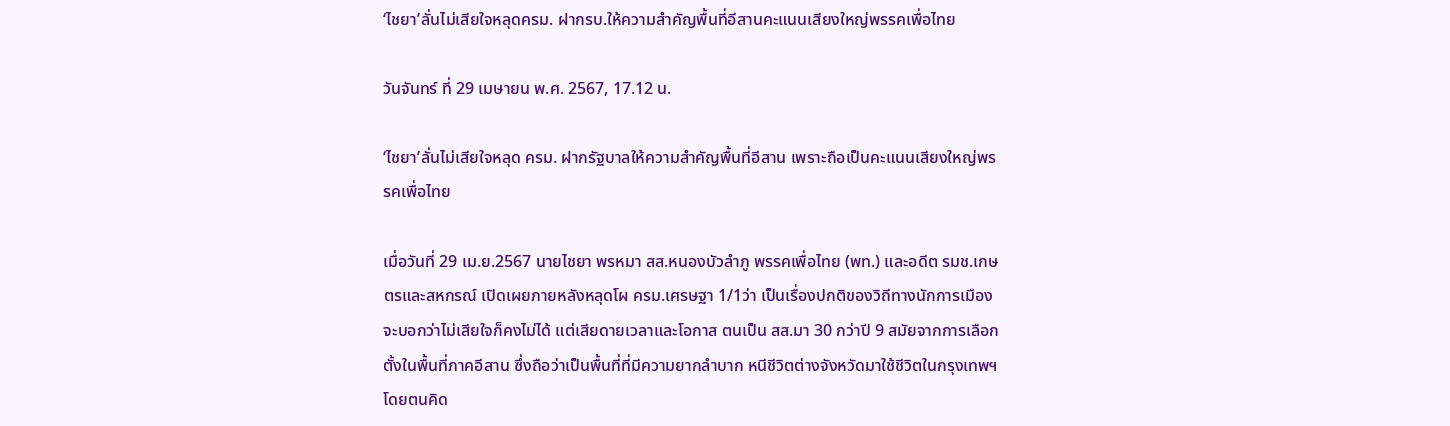‘ไชยา’ลั่นไม่เสียใจหลุดครม. ฝากรบ.ให้ความสำคัญพื้นที่อีสานคะแนนเสียงใหญ่พรรคเพื่อไทย

วันจันทร์ ที่ 29 เมษายน พ.ศ. 2567, 17.12 น.

‘ไชยา’ลั่นไม่เสียใจหลุด ครม. ฝากรัฐบาลให้ความสำคัญพื้นที่อีสาน เพราะถือเป็นคะแนนเสียงใหญ่พรรคเพื่อไทย

เมื่อวันที่ 29 เม.ย.2567 นายไชยา พรหมา สส.หนองบัวลำภู พรรคเพื่อไทย (พท.) และอดีต รมช.เกษตรและสหกรณ์ เปิดเผยภายหลังหลุดโผ ครม.เศรษฐา 1/1ว่า เป็นเรื่องปกติของวิถีทางนักการเมือง จะบอกว่าไม่เสียใจก็คงไม่ได้ แต่เสียดายเวลาและโอกาส ตนเป็น สส.มา 30 กว่าปี 9 สมัยจากการเลือกตั้งในพื้นที่ภาคอีสาน ซึ่งถือว่าเป็นพื้นที่ที่มีความยากลำบาก หนีชีวิตต่างจังหวัดมาใช้ชีวิตในกรุงเทพฯ โดยตนคิด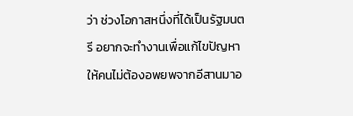ว่า ช่วงโอกาสหนึ่งที่ได้เป็นรัฐมนตรี อยากจะทำงานเพื่อแก้ไขปัญหา ให้คนไม่ต้องอพยพจากอีสานมาอ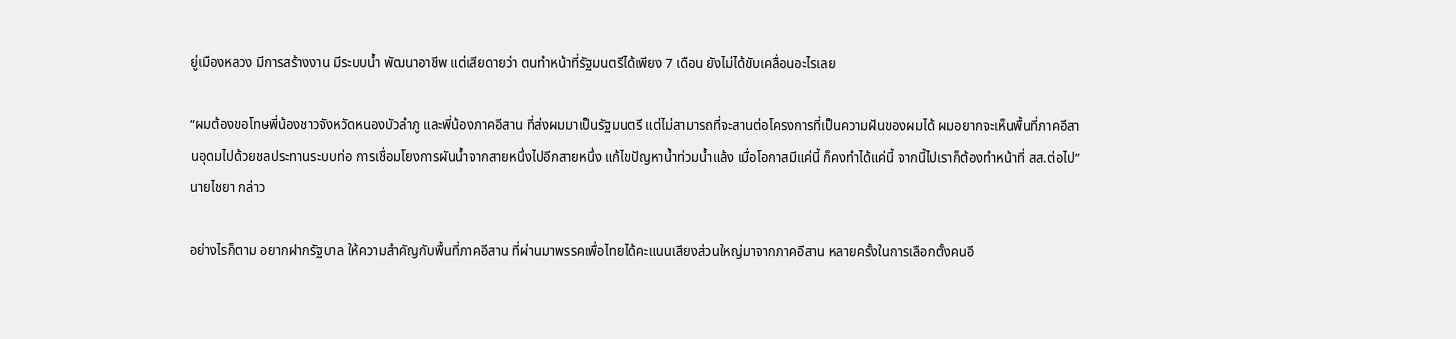ยู่เมืองหลวง มีการสร้างงาน มีระบบน้ำ พัฒนาอาชีพ แต่เสียดายว่า ตนทำหน้าที่รัฐมนตรีได้เพียง 7 เดือน ยังไม่ได้ขับเคลื่อนอะไรเลย

“ผมต้องขอโทษพี่น้องชาวจังหวัดหนองบัวลำภู และพี่น้องภาคอีสาน ที่ส่งผมมาเป็นรัฐมนตรี แต่ไม่สามารถที่จะสานต่อโครงการที่เป็นความฝันของผมได้ ผมอยากจะเห็นพื้นที่ภาคอีสานอุดมไปด้วยชลประทานระบบท่อ การเชื่อมโยงการผันน้ำจากสายหนึ่งไปอีกสายหนึ่ง แก้ไขปัญหาน้ำท่วมน้ำแล้ง เมื่อโอกาสมีแค่นี้ ก็คงทำได้แค่นี้ จากนี้ไปเราก็ต้องทำหน้าที่ สส.ต่อไป” นายไชยา กล่าว

อย่างไรก็ตาม อยากฝากรัฐบาล ให้ความสำคัญกับพื้นที่ภาคอีสาน ที่ผ่านมาพรรคเพื่อไทยได้คะแนนเสียงส่วนใหญ่มาจากภาคอีสาน หลายครั้งในการเลือกตั้งคนอี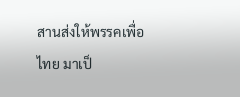สานส่งให้พรรคเพื่อไทย มาเป็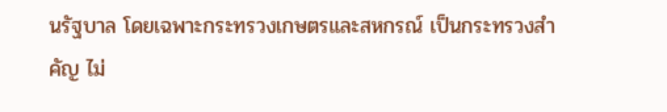นรัฐบาล โดยเฉพาะกระทรวงเกษตรและสหกรณ์ เป็นกระทรวงสำคัญ ไม่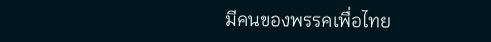มีคนของพรรคเพื่อไทย